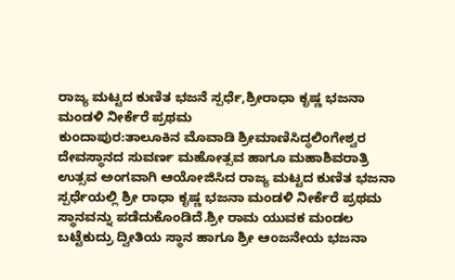ರಾಜ್ಯ ಮಟ್ಟದ ಕುಣಿತ ಭಜನೆ ಸ್ಪರ್ಧೆ,ಶ್ರೀರಾಧಾ ಕೃಷ್ಣ ಭಜನಾ ಮಂಡಳಿ ನೀರ್ಕೆರೆ ಪ್ರಥಮ
ಕುಂದಾಪುರ:ತಾಲೂಕಿನ ಮೊವಾಡಿ ಶ್ರೀಮಾಣಿಸಿದ್ಧಲಿಂಗೇಶ್ವರ ದೇವಸ್ಥಾನದ ಸುವರ್ಣ ಮಹೋತ್ಸವ ಹಾಗೂ ಮಹಾಶಿವರಾತ್ರಿ ಉತ್ಸವ ಅಂಗವಾಗಿ ಆಯೋಜಿಸಿದ ರಾಜ್ಯ ಮಟ್ಟದ ಕುಣಿತ ಭಜನಾ ಸ್ಪರ್ಧೆಯಲ್ಲಿ ಶ್ರೀ ರಾಧಾ ಕೃಷ್ಣ ಭಜನಾ ಮಂಡಳಿ ನೀರ್ಕೆರೆ ಪ್ರಥಮ ಸ್ಥಾನವನ್ನು ಪಡೆದುಕೊಂಡಿದೆ.ಶ್ರೀ ರಾಮ ಯುವಕ ಮಂಡಲ ಬಟ್ಟೆಕುದ್ರು ದ್ವೀತಿಯ ಸ್ಥಾನ ಹಾಗೂ ಶ್ರೀ ಆಂಜನೇಯ ಭಜನಾ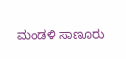ಮಂಡಳಿ ಸಾಣೂರು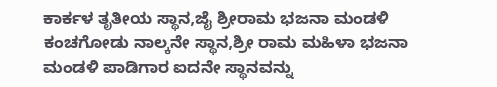ಕಾರ್ಕಳ ತೃತೀಯ ಸ್ಥಾನ,ಜೈ ಶ್ರೀರಾಮ ಭಜನಾ ಮಂಡಳಿ ಕಂಚಗೋಡು ನಾಲ್ಕನೇ ಸ್ಥಾನ,ಶ್ರೀ ರಾಮ ಮಹಿಳಾ ಭಜನಾ ಮಂಡಳಿ ಪಾಡಿಗಾರ ಐದನೇ ಸ್ಥಾನವನ್ನು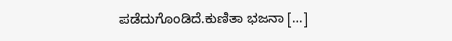ಪಡೆದುಗೊಂಡಿದೆ.ಕುಣಿತಾ ಭಜನಾ […]